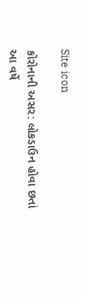Site icon

કોરોનાની અસર: લોકડાઉન હોવા છતાં આ વર્ષે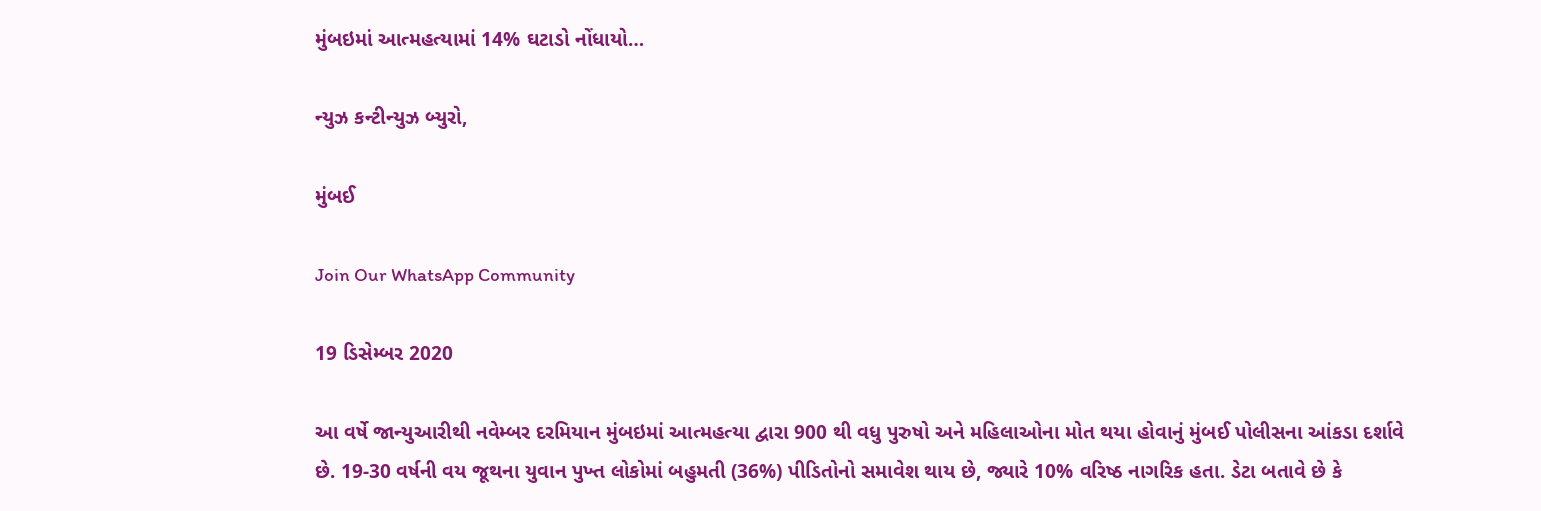મુંબઇમાં આત્મહત્યામાં 14% ઘટાડો નોંધાયો…

ન્યુઝ કન્ટીન્યુઝ બ્યુરો,

મુંબઈ

Join Our WhatsApp Community

19 ડિસેમ્બર 2020

આ વર્ષે જાન્યુઆરીથી નવેમ્બર દરમિયાન મુંબઇમાં આત્મહત્યા દ્વારા 900 થી વધુ પુરુષો અને મહિલાઓના મોત થયા હોવાનું મુંબઈ પોલીસના આંકડા દર્શાવે છે. 19-30 વર્ષની વય જૂથના યુવાન પુખ્ત લોકોમાં બહુમતી (36%) પીડિતોનો સમાવેશ થાય છે, જ્યારે 10% વરિષ્ઠ નાગરિક હતા. ડેટા બતાવે છે કે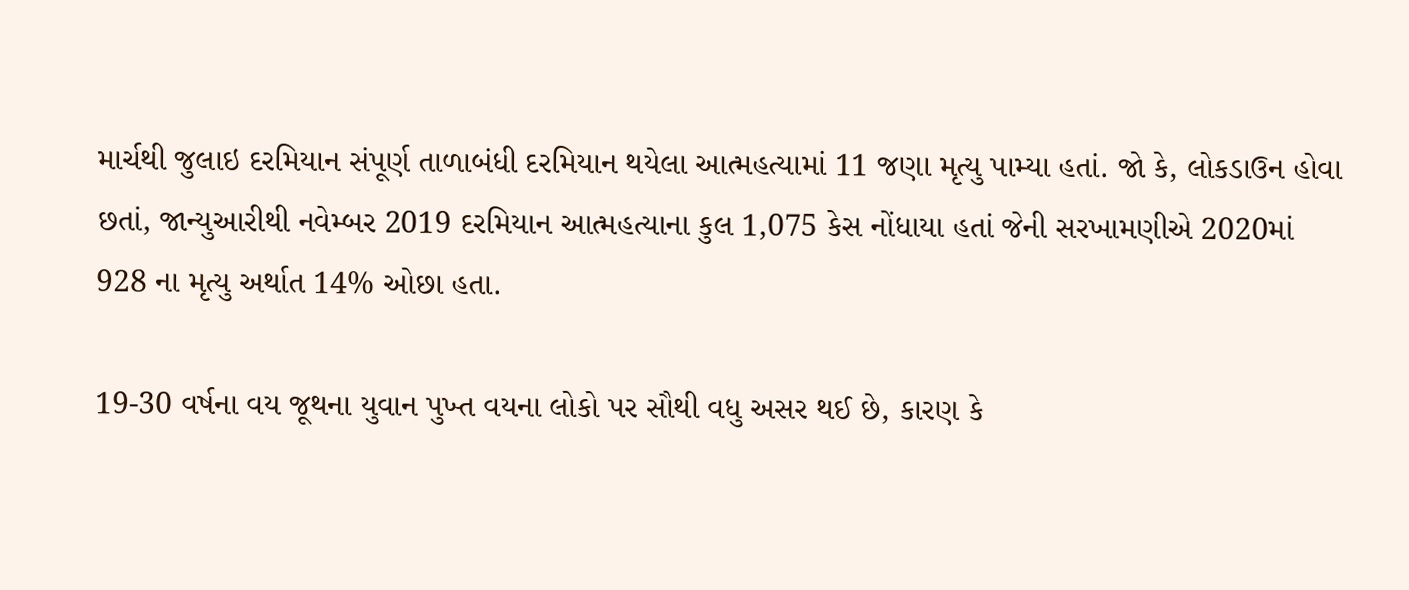માર્ચથી જુલાઇ દરમિયાન સંપૂર્ણ તાળાબંધી દરમિયાન થયેલા આત્મહત્યામાં 11 જણા મૃત્યુ પામ્યા હતાં. જો કે, લોકડાઉન હોવા છતાં, જાન્યુઆરીથી નવેમ્બર 2019 દરમિયાન આત્મહત્યાના કુલ 1,075 કેસ નોંધાયા હતાં જેની સરખામણીએ 2020માં 928 ના મૃત્યુ અર્થાત 14% ઓછા હતા.

19-30 વર્ષના વય જૂથના યુવાન પુખ્ત વયના લોકો પર સૌથી વધુ અસર થઈ છે, કારણ કે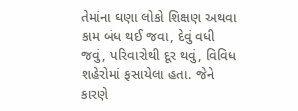તેમાંના ઘણા લોકો શિક્ષણ અથવા કામ બંધ થઈ જવા, દેવું વધી જવું, પરિવારોથી દૂર થવું, વિવિધ શહેરોમાં ફસાયેલા હતા. જેને કારણે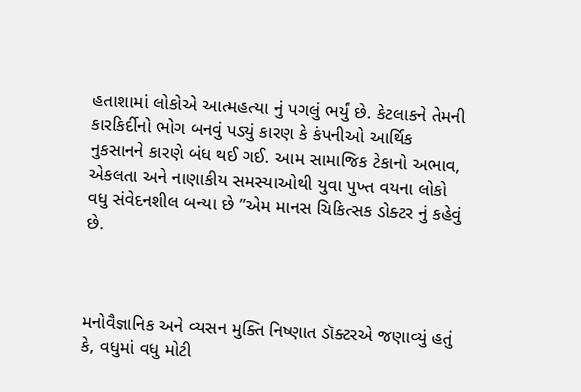હતાશામાં લોકોએ આત્મહત્યા નું પગલું ભર્યું છે. કેટલાકને તેમની કારકિર્દીનો ભોગ બનવું પડ્યું કારણ કે કંપનીઓ આર્થિક નુકસાનને કારણે બંધ થઈ ગઈ. આમ સામાજિક ટેકાનો અભાવ, એકલતા અને નાણાકીય સમસ્યાઓથી યુવા પુખ્ત વયના લોકો વધુ સંવેદનશીલ બન્યા છે ”એમ માનસ ચિકિત્સક ડોક્ટર નું કહેવું છે.



મનોવૈજ્ઞાનિક અને વ્યસન મુક્તિ નિષ્ણાત ડૉક્ટરએ જણાવ્યું હતું કે, વધુમાં વધુ મોટી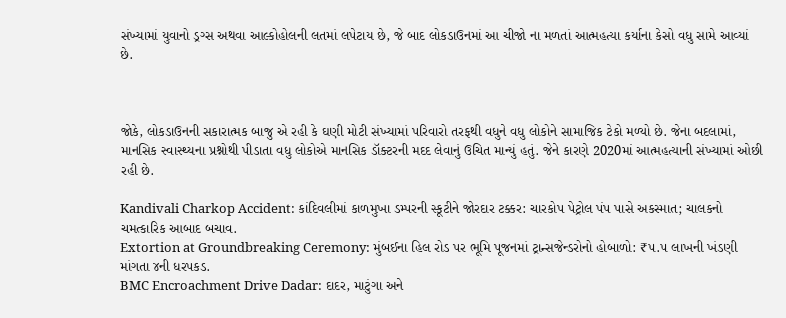સંખ્યામાં યુવાનો ડ્રગ્સ અથવા આલ્કોહોલની લતમાં લપેટાય છે, જે બાદ લોકડાઉનમાં આ ચીજો ના મળતાં આત્મહત્યા કર્યાના કેસો વધુ સામે આવ્યાં છે.



જોકે, લોકડાઉનની સકારાત્મક બાજુ એ રહી કે ઘણી મોટી સંખ્યામાં પરિવારો તરફથી વધુને વધુ લોકોને સામાજિક ટેકો મળ્યો છે. જેના બદલામાં, માનસિક સ્વાસ્થ્યના પ્રશ્નોથી પીડાતા વધુ લોકોએ માનસિક ડૉક્ટરની મદદ લેવાનું ઉચિત માન્યું હતું. જેને કારણે 2020માં આત્મહત્યાની સંખ્યામાં ઓછી રહી છે.

Kandivali Charkop Accident: કાંદિવલીમાં કાળમુખા ડમ્પરની સ્કૂટીને જોરદાર ટક્કર: ચારકોપ પેટ્રોલ પંપ પાસે અકસ્માત; ચાલકનો ચમત્કારિક આબાદ બચાવ.
Extortion at Groundbreaking Ceremony: મુંબઈના હિલ રોડ પર ભૂમિ પૂજનમાં ટ્રાન્સજેન્ડરોનો હોબાળો: ₹૫.૫ લાખની ખંડણી માંગતા ૪ની ધરપકડ.
BMC Encroachment Drive Dadar: દાદર, માટુંગા અને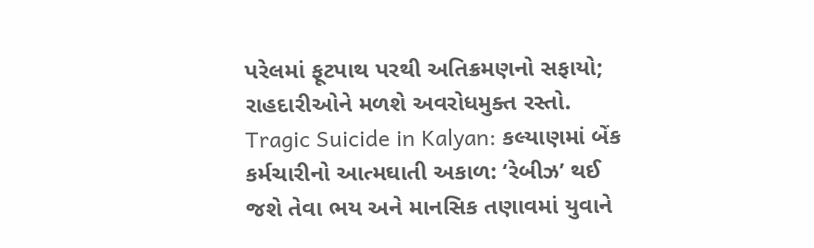પરેલમાં ફૂટપાથ પરથી અતિક્રમણનો સફાયો; રાહદારીઓને મળશે અવરોધમુક્ત રસ્તો.
Tragic Suicide in Kalyan: કલ્યાણમાં બેંક કર્મચારીનો આત્મઘાતી અકાળ: ‘રેબીઝ’ થઈ જશે તેવા ભય અને માનસિક તણાવમાં યુવાને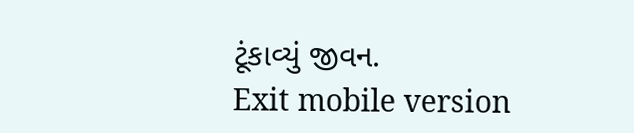ટૂંકાવ્યું જીવન.
Exit mobile version